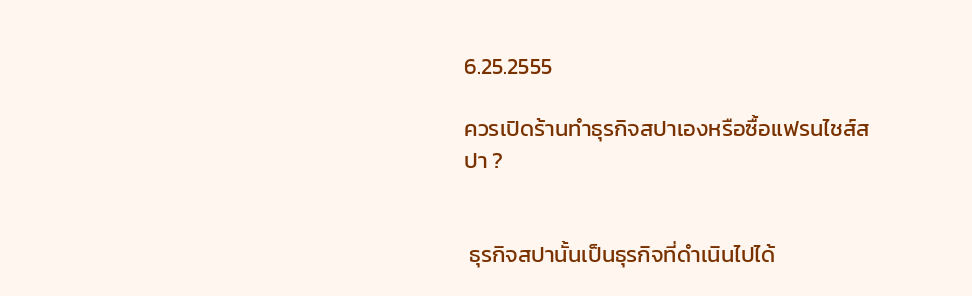6.25.2555

ควรเปิดร้านทำธุรกิจสปาเองหรือซื้อแฟรนไชส์สปา ?


 ธุรกิจสปานั้นเป็นธุรกิจที่ดำเนินไปได้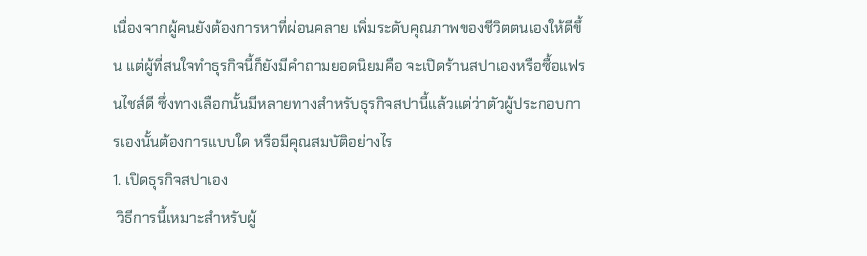เนื่องจากผู้คนยังต้องการหาที่ผ่อนคลาย เพิ่มระดับคุณภาพของชีวิตตนเองให้ดีขึ้น แต่ผู้ที่สนใจทำธุรกิจนี้ก็ยังมีคำถามยอดนิยมคือ จะเปิดร้านสปาเองหรือซื้อแฟรนไชส์ดี ซึ่งทางเลือกนั้นมีหลายทางสำหรับธุรกิจสปานี้แล้วแต่ว่าตัวผู้ประกอบการเองนั้นต้องการแบบใด หรือมีคุณสมบัติอย่างไร
1. เปิดธุรกิจสปาเอง
 วิธีการนี้เหมาะสำหรับผู้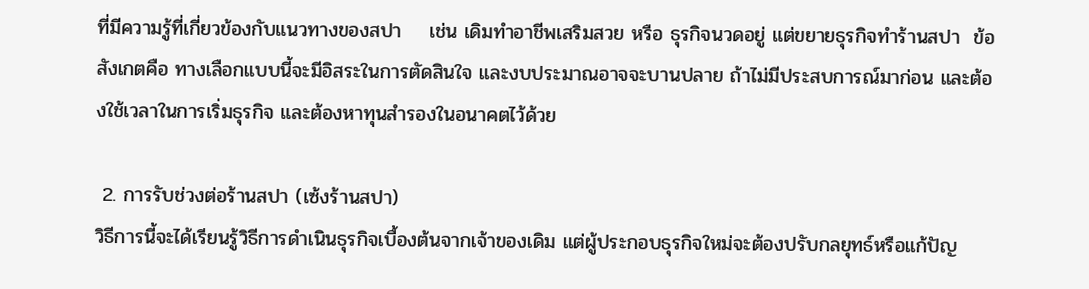ที่มีความรู้ที่เกี่ยวข้องกับแนวทางของสปา    เช่น เดิมทำอาชีพเสริมสวย หรือ ธุรกิจนวดอยู่ แต่ขยายธุรกิจทำร้านสปา  ข้อสังเกตคือ ทางเลือกแบบนี้จะมีอิสระในการตัดสินใจ และงบประมาณอาจจะบานปลาย ถ้าไม่มีประสบการณ์มาก่อน และต้องใช้เวลาในการเริ่มธุรกิจ และต้องหาทุนสำรองในอนาคตไว้ด้วย

 2. การรับช่วงต่อร้านสปา (เซ้งร้านสปา)
วิธีการนี้จะได้เรียนรู้วิธีการดำเนินธุรกิจเบื้องต้นจากเจ้าของเดิม แต่ผู้ประกอบธุรกิจใหม่จะต้องปรับกลยุทธ์หรือแก้ปัญ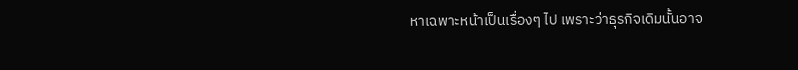หาเฉพาะหน้าเป็นเรื่องๆ ไป เพราะว่าธุรกิจเดิมนั้นอาจ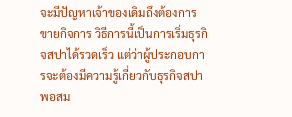จะมีปัญหาเจ้าของเดิมถึงต้องการขายกิจการ วิธีการนี้เป็นการเริ่มธุรกิจสปาได้รวดเร็ว แต่ว่าผู้ประกอบการจะต้องมีความรู้เกี่ยวกับธุรกิจสปาพอสม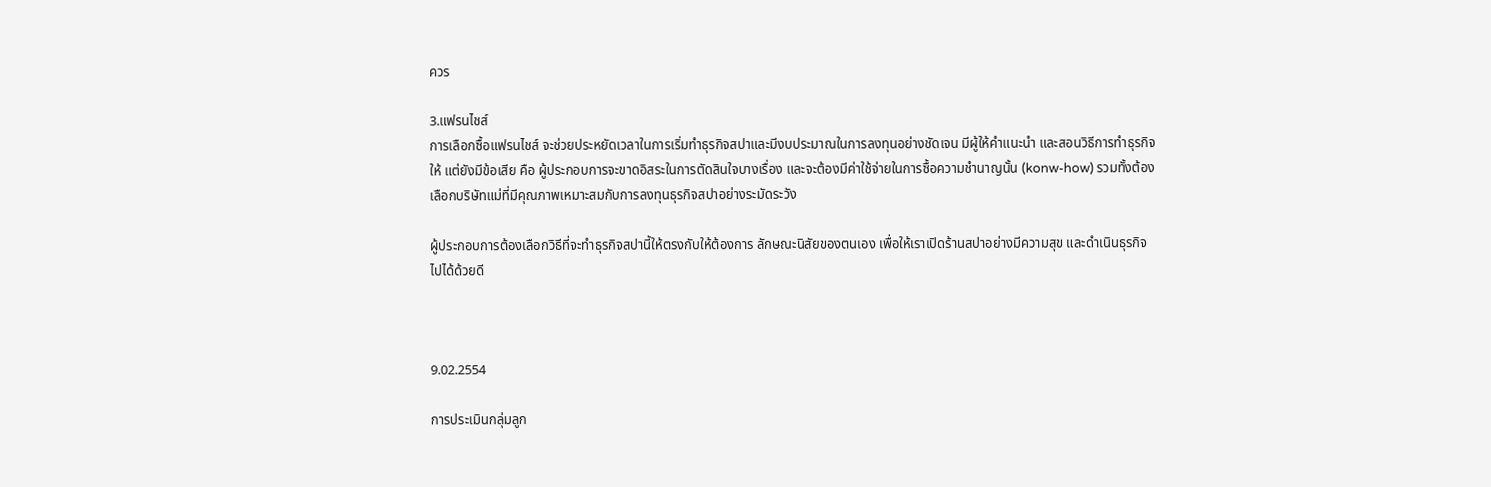ควร

3.แฟรนไชส์
การเลือกซื้อแฟรนไชส์ จะช่วยประหยัดเวลาในการเริ่มทำธุรกิจสปาและมีงบประมาณในการลงทุนอย่างชัดเจน มีผู้ให้คำแนะนำ และสอนวิธีการทำธุรกิจให้ แต่ยังมีข้อเสีย คือ ผู้ประกอบการจะขาดอิสระในการตัดสินใจบางเรื่อง และจะต้องมีค่าใช้จ่ายในการซื้อความชำนาญนั้น (konw-how) รวมทั้งต้องเลือกบริษัทแม่ที่มีคุณภาพเหมาะสมกับการลงทุนธุรกิจสปาอย่างระมัดระวัง

ผู้ประกอบการต้องเลือกวิธีที่จะทำธุรกิจสปานี้ให้ตรงกับให้ต้องการ ลักษณะนิสัยของตนเอง เพื่อให้เราเปิดร้านสปาอย่างมีความสุข และดำเนินธุรกิจไปได้ด้วยดี



9.02.2554

การประเมินกลุ่มลูก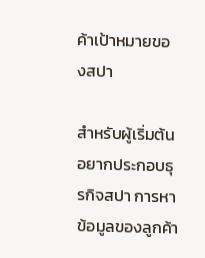ค้าเป้าหมายของสปา

สำหรับผู้เริ่มต้นอยากประกอบธุรกิจสปา การหาข้อมูลของลูกค้า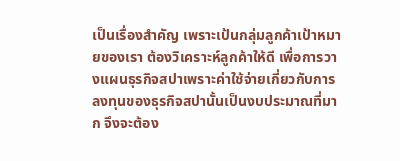เป็นเรื่องสำคัญ เพราะเป้นกลุ่มลูกค้าเป้าหมายของเรา ต้องวิเคราะห์ลูกค้าให้ดี เพื่อการวางแผนธุรกิจสปาเพราะค่าใช้จ่ายเกี่ยวกับการลงทุนของธุรกิจสปานั้นเป็นงบประมาณที่มาก จึงจะต้อง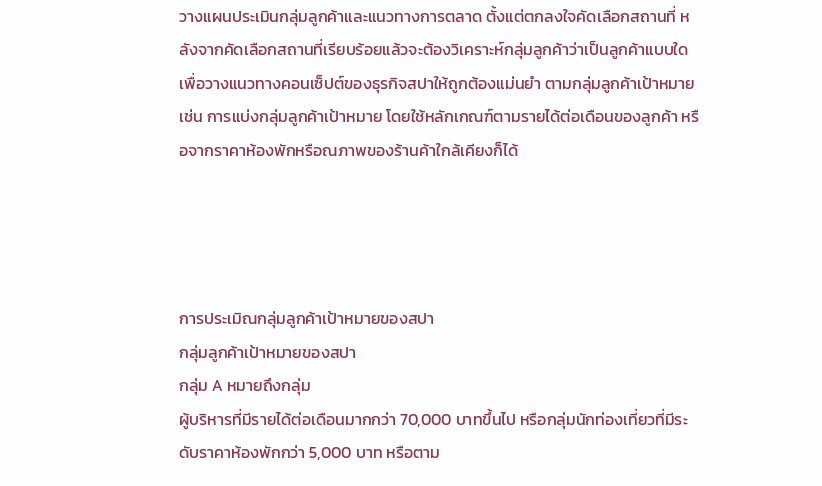วางแผนประเมินกลุ่มลูกค้าและแนวทางการตลาด ตั้งแต่ตกลงใจคัดเลือกสถานที่ หลังจากคัดเลือกสถานที่เรียบร้อยแล้วจะต้องวิเคราะห์กลุ่มลูกค้าว่าเป็นลูกค้าแบบใด เพื่อวางแนวทางคอนเซ็ปต์ของธุรกิจสปาให้ถูกต้องแม่นยำ ตามกลุ่มลูกค้าเป้าหมาย เช่น การแบ่งกลุ่มลูกค้าเป้าหมาย โดยใช้หลักเกณฑ์ตามรายได้ต่อเดือนของลูกค้า หรือจากราคาห้องพักหรือณภาพของร้านค้าใกล้เคียงก็ได้




การประเมิณกลุ่มลูกค้าเป้าหมายของสปา
กลุ่มลูกค้าเป้าหมายของสปา
กลุ่ม A หมายถึงกลุ่ม
ผู้บริหารที่มีรายได้ต่อเดือนมากกว่า 70,000 บาทขึ้นไป หรือกลุ่มนักท่องเที่ยวที่มีระดับราคาห้องพักกว่า 5,000 บาท หรือตาม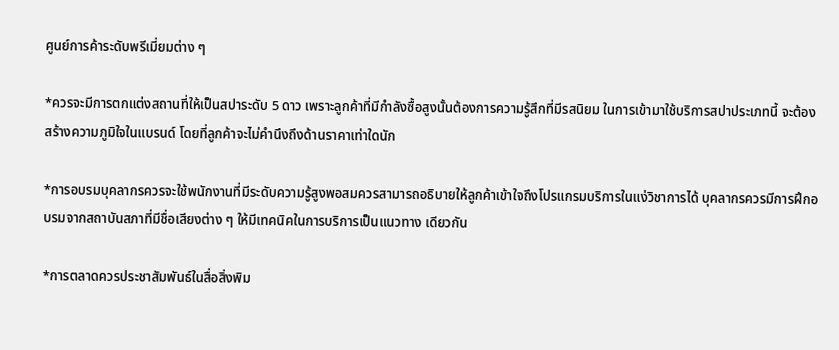ศูนย์การค้าระดับพรีเมี่ยมต่าง ๆ

*ควรจะมีการตกแต่งสถานที่ให้เป็นสปาระดับ 5 ดาว เพราะลูกค้าที่มีกำลังซื้อสูงนั้นต้องการความรู้สึกที่มีรสนิยม ในการเข้ามาใช้บริการสปาประเภทนี้ จะต้องสร้างความภูมิใจในแบรนด์ โดยที่ลูกค้าจะไม่คำนึงถึงด้านราคาเท่าใดนัก

*การอบรมบุคลากรควรจะใช้พนักงานที่มีระดับความรู้สูงพอสมควรสามารถอธิบายให้ลูกค้าเข้าใจถึงโปรแกรมบริการในแง่วิชาการได้ บุคลากรควรมีการฝึกอบรมจากสถาบันสภาที่มีชื่อเสียงต่าง ๆ ให้มีเทคนิคในการบริการเป็นแนวทาง เดียวกัน

*การตลาดควรประชาสัมพันธ์ในสื่อสิ่งพิม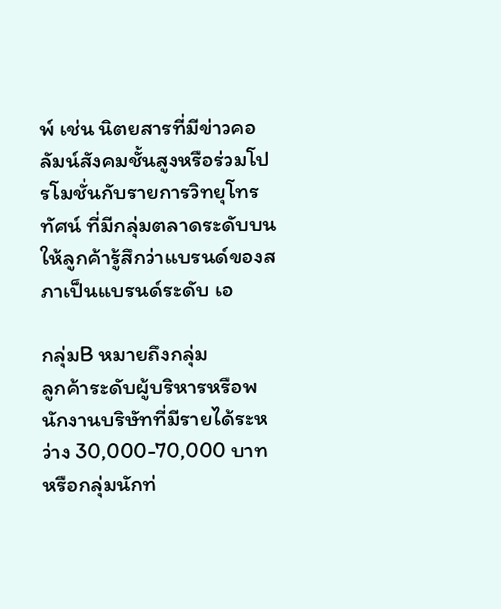พ์ เช่น นิตยสารที่มีข่าวคอลัมน์สังคมชั้นสูงหรือร่วมโปรโมชั่นกับรายการวิทยุโทรทัศน์ ที่มีกลุ่มตลาดระดับบน ให้ลูกค้ารู้สึกว่าแบรนด์ของสภาเป็นแบรนด์ระดับ เอ

กลุ่มB หมายถึงกลุ่ม
ลูกค้าระดับผู้บริหารหรือพนักงานบริษัทที่มีรายได้ระหว่าง 30,000-70,000 บาท หรือกลุ่มนักท่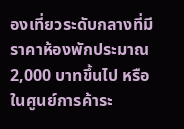องเที่ยวระดับกลางที่มีราคาห้องพักประมาณ 2,000 บาทขึ้นไป หรือในศูนย์การค้าระ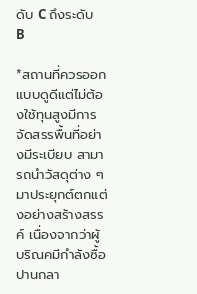ดับ C ถึงระดับ B

*สถานที่ควรออกแบบดูดีแต่ไม่ต้องใช้ทุนสูงมีการจัดสรรพื้นที่อย่างมีระเบียบ สามารถนำวัสดุต่าง ๆ มาประยุกต์ตกแต่งอย่างสร้างสรรค์ เนื่องจากว่าผู้บริณคมีกำลังซื้อปานกลา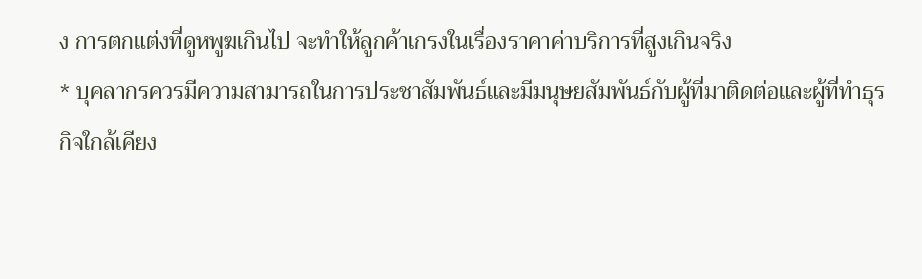ง การตกแต่งที่ดูหพูฆเกินไป จะทำให้ลูกค้าเกรงในเรื่องราคาค่าบริการที่สูงเกินจริง
* บุคลากรควรมีความสามารถในการประชาสัมพันธ์และมีมนุษยสัมพันธ์กับผู้ที่มาติดต่อและผู้ที่ทำธุรกิจใกล้เคียง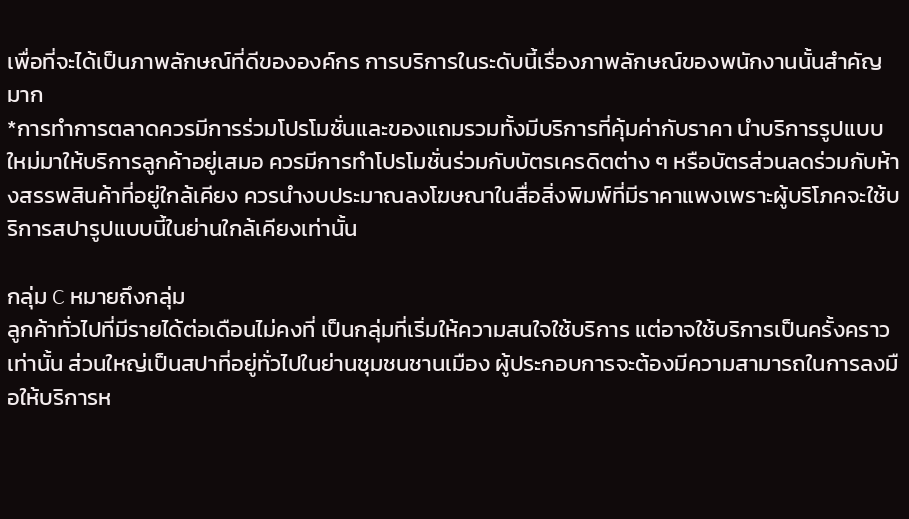เพื่อที่จะได้เป็นภาพลักษณ์ที่ดีขององค์กร การบริการในระดับนี้เรื่องภาพลักษณ์ของพนักงานนั้นสำคัญมาก
*การทำการตลาดควรมีการร่วมโปรโมชั่นและของแถมรวมทั้งมีบริการที่คุ้มค่ากับราคา นำบริการรูปแบบใหม่มาให้บริการลูกค้าอยู่เสมอ ควรมีการทำโปรโมชั่นร่วมกับบัตรเครดิตต่าง ๆ หรือบัตรส่วนลดร่วมกับห้างสรรพสินค้าที่อยู่ใกล้เคียง ควรนำงบประมาณลงโฆษณาในสื่อสิ่งพิมพ์ที่มีราคาแพงเพราะผู้บริโภคจะใช้บริการสปารูปแบบนี้ในย่านใกล้เคียงเท่านั้น

กลุ่ม C หมายถึงกลุ่ม
ลูกค้าทั่วไปที่มีรายได้ต่อเดือนไม่คงที่ เป็นกลุ่มที่เริ่มให้ความสนใจใช้บริการ แต่อาจใช้บริการเป็นครั้งคราวเท่านั้น ส่วนใหญ่เป็นสปาที่อยู่ทั่วไปในย่านชุมชนชานเมือง ผู้ประกอบการจะต้องมีความสามารถในการลงมือให้บริการห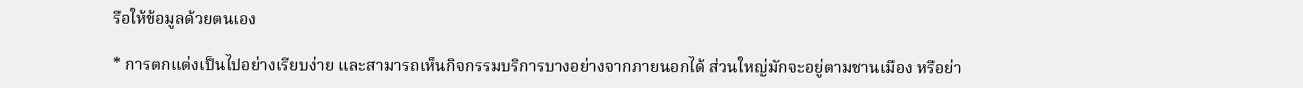รือให้ข้อมูลด้วยตนเอง

* การตกแต่งเป็นไปอย่างเรียบง่าย และสามารถเห็นกิจกรรมบริการบางอย่างจากภายนอกได้ ส่วนใหญ่มักจะอยู่ตามชานเมือง หรือย่า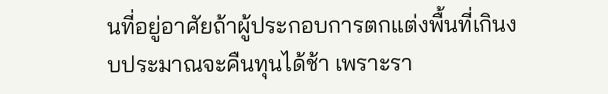นที่อยู่อาศัยถ้าผู้ประกอบการตกแต่งพื้นที่เกินงบประมาณจะคืนทุนได้ช้า เพราะรา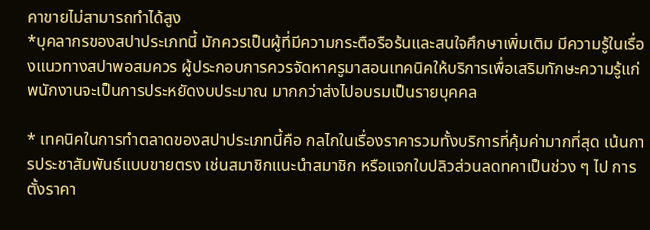คาขายไม่สามารถทำได้สูง
*บุคลากรของสปาประเภทนี้ มักควรเป็นผู้ที่มีความกระตือรือร้นและสนใจศึกษาเพิ่มเติม มีความรู้ในเรื่องแนวทางสปาพอสมควร ผู้ประกอบการควรจัดหาครูมาสอนเทคนิคให้บริการเพื่อเสริมทักษะความรู้แก่พนักงานจะเป็นการประหยัดงบประมาณ มากกว่าส่งไปอบรมเป็นรายบุคคล

* เทคนิคในการทำตลาดของสปาประเภทนี้คือ กลไกในเรื่องราคารวมทั้งบริการที่คุ้มค่ามากที่สุด เน้นการประชาสัมพันธ์แบบขายตรง เช่นสมาชิกแนะนำสมาชิก หรือแจกใบปลิวส่วนลดทคาเป็นช่วง ๆ ไป การตั้งราคา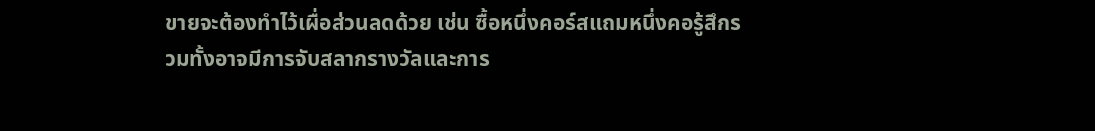ขายจะต้องทำไว้เผื่อส่วนลดด้วย เช่น ซื้อหนึ่งคอร์สแถมหนึ่งคอรู้สึกรวมทั้งอาจมีการจับสลากรางวัลและการ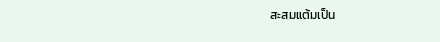สะสมแต้มเป็น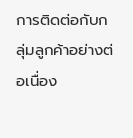การติดต่อกับกลุ่มลูกค้าอย่างต่อเนื่อง